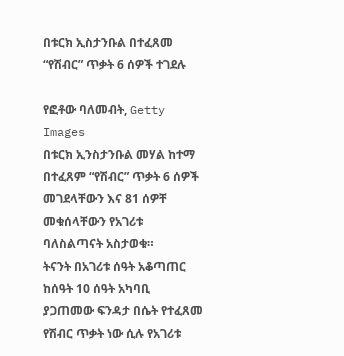በቱርክ ኢስታንቡል በተፈጸመ “የሽብር” ጥቃት 6 ሰዎች ተገደሉ

የፎቶው ባለመብት, Getty Images
በቱርክ ኢንስታንቡል መሃል ከተማ በተፈጸም “የሽብር” ጥቃት 6 ሰዎች መገደላቸውን እና 81 ሰዎቸ መቁሰላቸውን የአገሪቱ ባለስልጣናት አስታወቁ።
ትናንት በአገሪቱ ሰዓት አቆጣጠር ከሰዓት 10 ሰዓት አካባቢ ያጋጠመው ፍንዳታ በሴት የተፈጸመ የሽብር ጥቃት ነው ሲሉ የአገሪቱ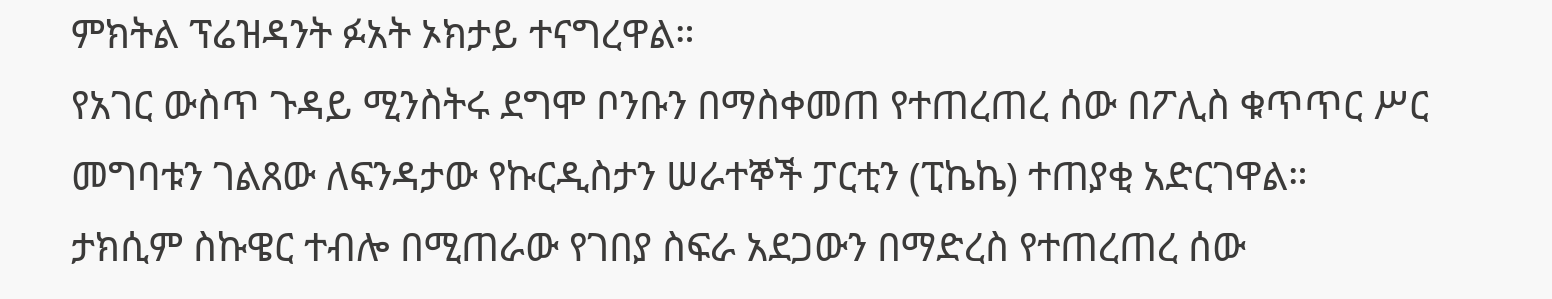ምክትል ፕሬዝዳንት ፉአት ኦክታይ ተናግረዋል።
የአገር ውስጥ ጉዳይ ሚንስትሩ ደግሞ ቦንቡን በማስቀመጠ የተጠረጠረ ሰው በፖሊስ ቁጥጥር ሥር መግባቱን ገልጸው ለፍንዳታው የኩርዲስታን ሠራተኞች ፓርቲን (ፒኬኬ) ተጠያቂ አድርገዋል።
ታክሲም ስኩዌር ተብሎ በሚጠራው የገበያ ስፍራ አደጋውን በማድረስ የተጠረጠረ ሰው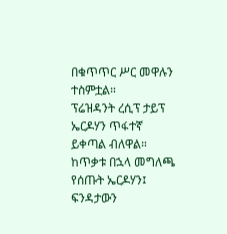በቁጥጥር ሥር መዋሉን ተስምቷል።
ፕሬዝዳንት ረሲፕ ታይፕ ኤርዶሃን ጥፋተኛ ይቀጣል ብለዋል። ከጥቃቱ በኋላ መግለጫ የሰጡት ኤርዶሃን፤ ፍንዳታውን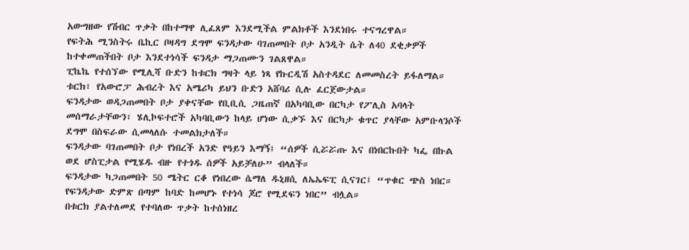አውግዘው የሽብር ጥቃት በከተማዋ ሊፈጸም እንደሚችል ምልክቶች እንደነበሩ ተናግረዋል።
የፍትሕ ሚንስትሩ ቤኪር ቦዛዳግ ደግሞ ፍንዳታው ባገጠመበት ቦታ አንዲት ሴት ለ40 ደቂቃዎች ከተቀመጠችበት ቦታ እንደተነሳች ፍንዳታ ማጋጠሙን ገልጸዋል።
ፒኬኬ የተሰኘው የሚሊሻ ቡድን ከቱርክ ግዛት ላይ ነጻ የኩርዲሽ አስተዳደር ለመመስረት ይፋለማል። ቱርክ፣ የአውሮፓ ሕብረት እና አሜሪካ ይህን ቡድን አሸባሪ ሲሉ ፈርጀውታል።
ፍንዳታው ወዳጋጠመበት ቦታ ያቀናቸው የቢቢሲ ጋዜጠኛ በአካባቢው በርካታ የፖሊስ አባላት መሰማራታቸውን፣ ሄሊኮፍተሮች አካባቢውን ከላይ ሆነው ሲቃኙ እና በርካታ ቁጥር ያላቸው አምቡላንሶች ደግሞ በስፍራው ሲመላለሱ ተመልክታለች።
ፍንዳታው ባገጠመበት ቦታ የነበረች አንድ የዓይን እማኝ፤ “ሰዎች ሲሯሯጡ እና በነበርኩበት ካፌ በኩል ወደ ሆስፒታል የሚሄዱ ብዙ የተጎዱ ሰዎች አይቻለሁ” ብላለች።
ፍንዳታው ካጋጠመበት 50 ሜትር ርቆ የነበረው ሴማለ ዱኒዘሲ ለኤኤፍፒ ሲናገር፤ “ጥቁር ጭስ ነበር። የፍንዳታው ድምጽ በጣም ከባድ ከመሆኑ የተነሳ ጆሮ የሚደፍን ነበር” ብሏል።
በቱርክ ያልተለመደ የተባለው ጥቃት ከተሰነዘረ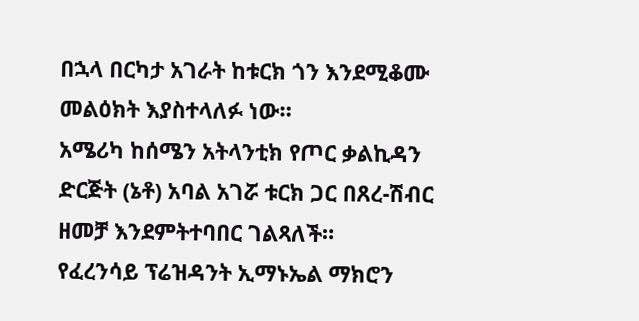በኋላ በርካታ አገራት ከቱርክ ጎን እንደሚቆሙ መልዕክት እያስተላለፉ ነው።
አሜሪካ ከሰሜን አትላንቲክ የጦር ቃልኪዳን ድርጅት (ኔቶ) አባል አገሯ ቱርክ ጋር በጸረ-ሽብር ዘመቻ እንደምትተባበር ገልጻለች።
የፈረንሳይ ፕሬዝዳንት ኢማኑኤል ማክሮን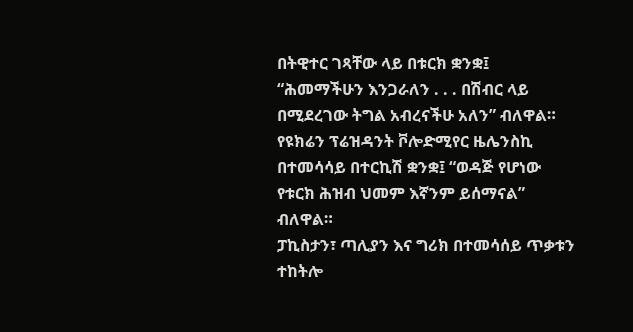በትዊተር ገጻቸው ላይ በቱርክ ቋንቋ፤ “ሕመማችሁን እንጋራለን . . . በሽብር ላይ በሚደረገው ትግል አብረናችሁ አለን” ብለዋል።
የዩክሬን ፕሬዝዳንት ቮሎድሚየር ዜሌንስኪ በተመሳሳይ በተርኪሽ ቋንቋ፤ “ወዳጅ የሆነው የቱርክ ሕዝብ ህመም እኛንም ይሰማናል” ብለዋል።
ፓኪስታን፣ ጣሊያን እና ግሪክ በተመሳሰይ ጥቃቱን ተከትሎ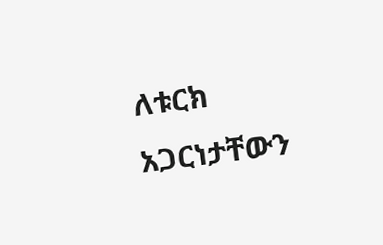ለቱርክ አጋርነታቸውን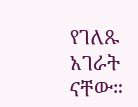የገለጹ አገራት ናቸው።